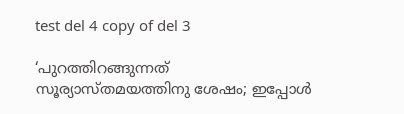test del 4 copy of del 3

‘പുറത്തിറങ്ങുന്നത് സൂര്യാസ്തമയത്തിനു ശേഷം; ഇപ്പോൾ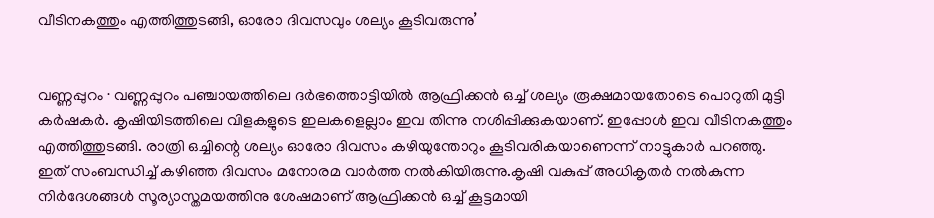വീടിനകത്തും എത്തിത്തുടങ്ങി, ഓരോ ദിവസവും ശല്യം കൂടിവരുന്നു’


വണ്ണപ്പുറം ∙ വണ്ണപ്പുറം പഞ്ചായത്തിലെ ദർഭത്തൊട്ടിയിൽ ആഫ്രിക്കൻ ഒച്ച് ശല്യം രൂക്ഷമായതോടെ പൊറുതി മുട്ടി കർഷകർ. കൃഷിയിടത്തിലെ വിളകളുടെ ഇലകളെല്ലാം ഇവ തിന്നു നശിപ്പിക്കുകയാണ്. ഇപ്പോൾ ഇവ വീടിനകത്തും എത്തിത്തുടങ്ങി. രാത്രി ഒച്ചിന്റെ ശല്യം ഓരോ ദിവസം കഴിയുന്തോറും കൂടിവരികയാണെന്ന് നാട്ടുകാർ പറഞ്ഞു. ഇത് സംബന്ധിച്ച് കഴിഞ്ഞ ദിവസം മനോരമ വാർത്ത നൽകിയിരുന്നു.കൃഷി വകുപ്പ് അധികൃതർ നൽകുന്ന നിർദേശങ്ങൾ സൂര്യാസ്തമയത്തിനു ശേഷമാണ് ആഫ്രിക്കൻ ഒച്ച് കൂട്ടമായി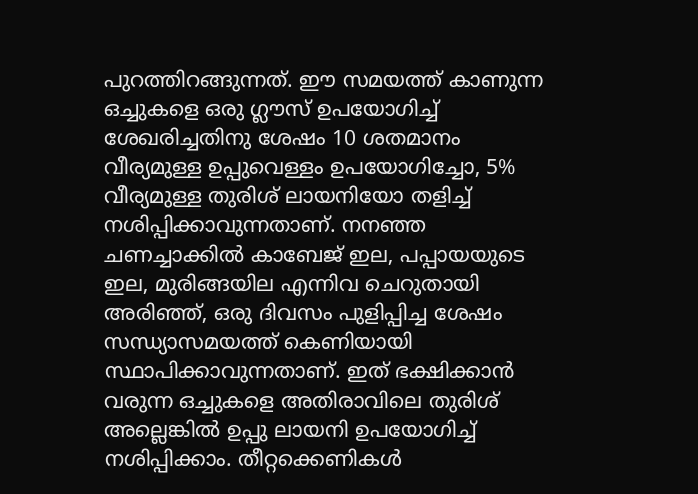പുറത്തിറങ്ങുന്നത്. ഈ സമയത്ത് കാണുന്ന ഒച്ചുകളെ ഒരു ഗ്ലൗസ് ഉപയോഗിച്ച് ശേഖരിച്ചതിനു ശേഷം 10 ശതമാനം വീര്യമുള്ള ഉപ്പുവെള്ളം ഉപയോഗിച്ചോ, 5% വീര്യമുള്ള തുരിശ് ലായനിയോ തളിച്ച് നശിപ്പിക്കാവുന്നതാണ്. നനഞ്ഞ ചണച്ചാക്കിൽ കാബേജ് ഇല, പപ്പായയുടെ ഇല, മുരിങ്ങയില എന്നിവ ചെറുതായി അരിഞ്ഞ്, ഒരു ദിവസം പുളിപ്പിച്ച ശേഷം സന്ധ്യാസമയത്ത് കെണിയായി സ്ഥാപിക്കാവുന്നതാണ്. ഇത് ഭക്ഷിക്കാൻ വരുന്ന ഒച്ചുകളെ അതിരാവിലെ തുരിശ് അല്ലെങ്കിൽ ഉപ്പു ലായനി ഉപയോഗിച്ച് നശിപ്പിക്കാം. തീറ്റക്കെണികൾ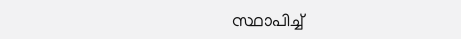സ്ഥാപിച്ച്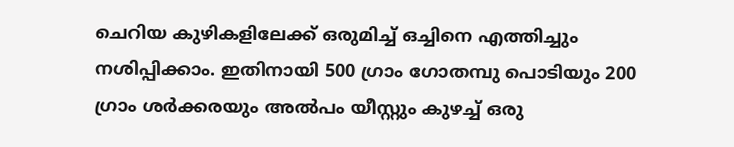ചെറിയ കുഴികളിലേക്ക് ഒരുമിച്ച് ഒച്ചിനെ എത്തിച്ചും നശിപ്പിക്കാം. ഇതിനായി 500 ഗ്രാം ഗോതമ്പു പൊടിയും 200 ഗ്രാം ശർക്കരയും അൽപം യീസ്റ്റും കുഴച്ച് ഒരു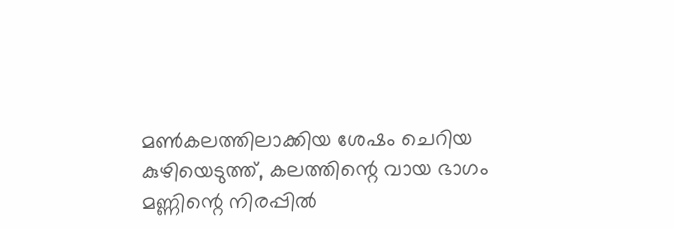മൺകലത്തിലാക്കിയ ശേഷം ചെറിയ കുഴിയെടുത്ത്, കലത്തിന്റെ വായ ഭാഗം മണ്ണിന്റെ നിരപ്പിൽ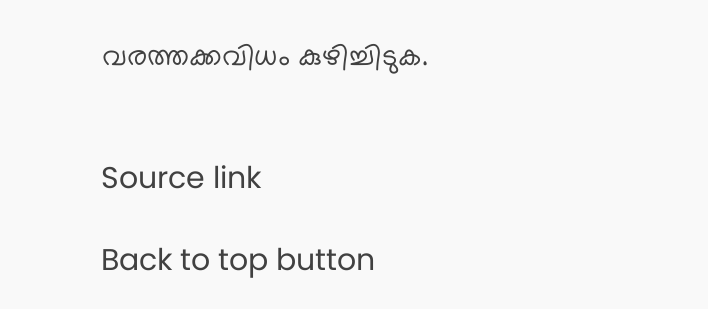വരത്തക്കവിധം കുഴിച്ചിടുക.


Source link

Back to top button